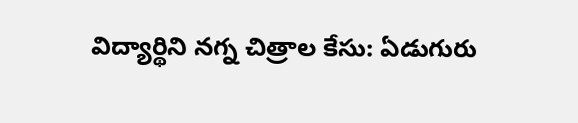విద్యార్థిని నగ్న చిత్రాల కేసు: ఏడుగురు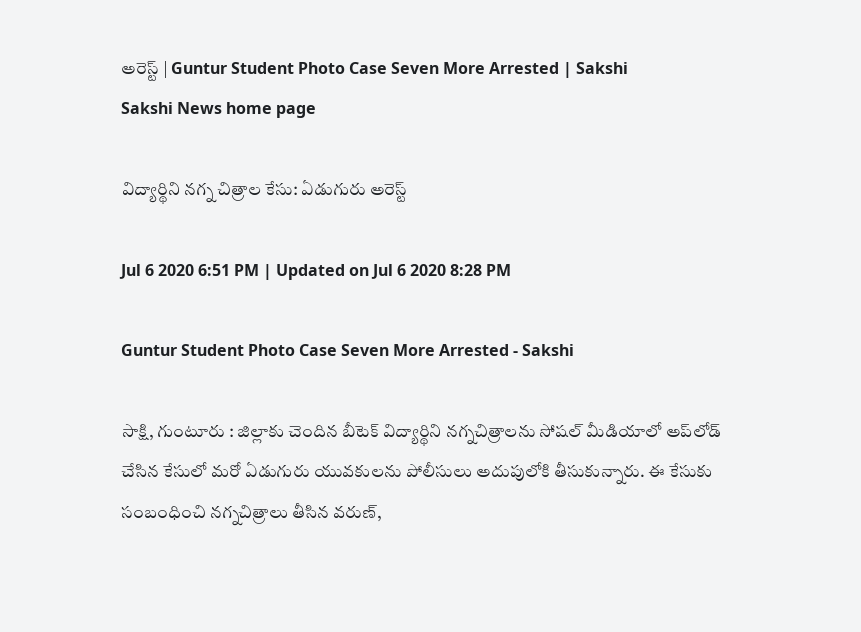అరెస్ట్‌ | Guntur Student Photo Case Seven More Arrested | Sakshi
Sakshi News home page

విద్యార్థిని నగ్న చిత్రాల కేసు: ఏడుగురు అరెస్ట్‌

Jul 6 2020 6:51 PM | Updated on Jul 6 2020 8:28 PM

Guntur Student Photo Case Seven More Arrested - Sakshi

సాక్షి, గుంటూరు : జిల్లాకు చెందిన బీటెక్‌ విద్యార్థిని నగ్నచిత్రాలను సోషల్ ‌మీడియాలో అప్‌లోడ్‌ చేసిన కేసులో మరో ఏడుగురు యువకులను పోలీసులు అదుపులోకి తీసుకున్నారు. ఈ కేసుకు సంబంధించి నగ్నచిత్రాలు తీసిన వరుణ్,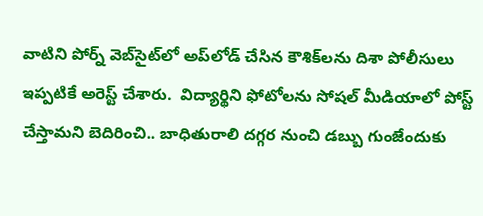వాటిని పోర్న్‌ వెబ్‌సైట్‌లో అప్‌లోడ్‌ చేసిన కౌశిక్‌లను దిశా పోలీసులు ఇప్పటికే అరెస్ట్‌ చేశారు.  విద్యార్థిని ఫోటోలను సోషల్‌ మీడియాలో పోస్ట్‌ చేస్తామని బెదిరించి.. బాధితురాలి దగ్గర నుంచి డబ్బు గుంజేందుకు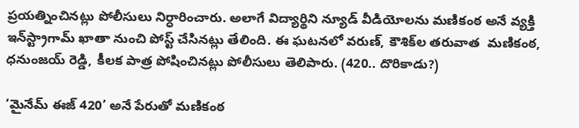ప్రయత్నించినట్లు పోలీసులు నిర్ధారించారు. అలాగే విద్యార్థిని న్యూడ్ వీడియోలను మణికంఠ అనే వ్యక్తి ఇన్‌స్ట్రాగామ్ ఖాతా నుంచి పోస్ట్‌ చేసినట్లు తేలింది. ఈ ఘటనలో వరుణ్, కౌశిక్‌ల తరువాత  మణికంఠ, ధనుంజయ్ రెడ్డి, కీలక పాత్ర పోషించినట్లు పోలీసులు తెలిపారు. (420.. దొరికాడు?)

‘మైనేమ్ ఈజ్ 420’ అనే పేరుతో మణికంఠ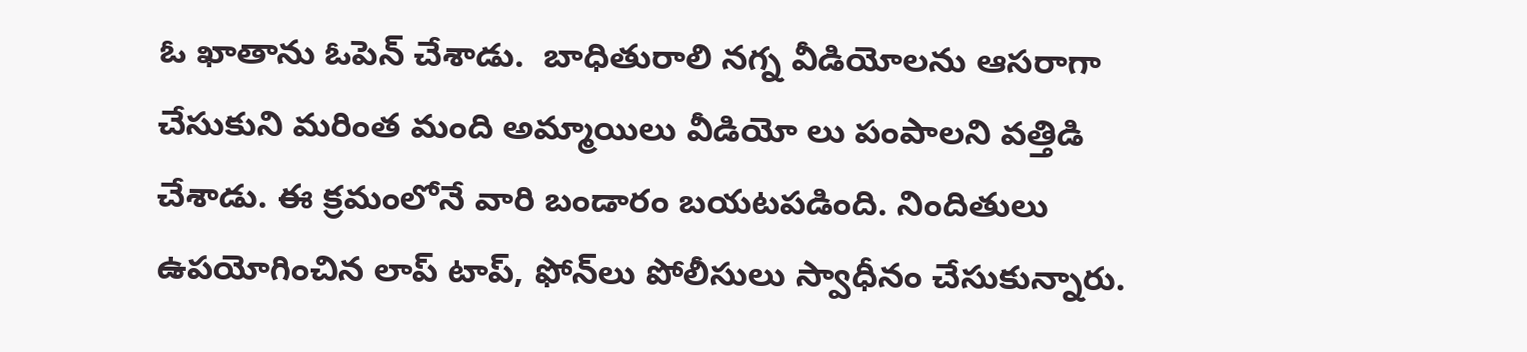ఓ ఖాతాను ఓపెన్ చేశాడు.  బాధితురాలి నగ్న వీడియోలను ఆసరాగా చేసుకుని మరింత మంది అమ్మాయిలు వీడియో లు పంపాలని వత్తిడి చేశాడు. ఈ క్రమంలోనే వారి బండారం బయటపడింది. నిందితులు ఉపయోగించిన లాప్ టాప్, ఫోన్‌లు పోలీసులు స్వాధీనం చేసుకున్నారు.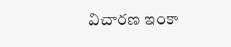విచారణ ఇంకా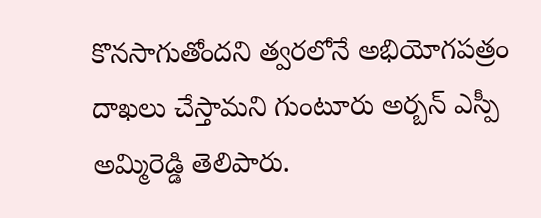కొనసాగుతోందని త్వరలోనే అభియోగపత్రం దాఖలు చేస్తామని గుంటూరు అర్బన్ ఎస్పీ అమ్మిరెడ్డి తెలిపారు.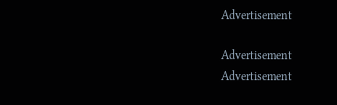Advertisement

Advertisement
Advertisement